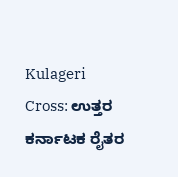Kulageri Cross: ಉತ್ತರ ಕರ್ನಾಟಕ ರೈತರ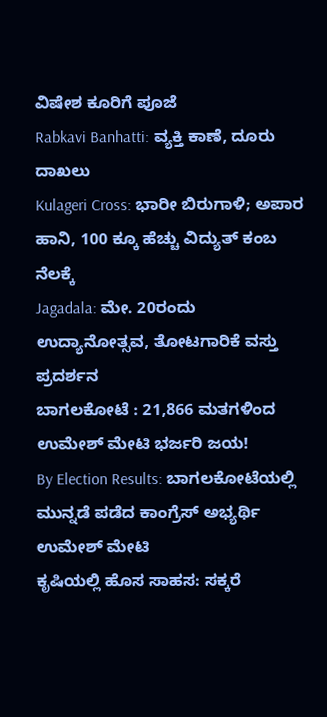ವಿಷೇಶ ಕೂರಿಗೆ ಪೂಜೆ
Rabkavi Banhatti: ವ್ಯಕ್ತಿ ಕಾಣೆ, ದೂರು ದಾಖಲು
Kulageri Cross: ಭಾರೀ ಬಿರುಗಾಳಿ; ಅಪಾರ ಹಾನಿ, 100 ಕ್ಕೂ ಹೆಚ್ಚು ವಿದ್ಯುತ್ ಕಂಬ ನೆಲಕ್ಕೆ
Jagadala: ಮೇ. 20ರಂದು ಉದ್ಯಾನೋತ್ಸವ, ತೋಟಗಾರಿಕೆ ವಸ್ತು ಪ್ರದರ್ಶನ
ಬಾಗಲಕೋಟೆ : 21,866 ಮತಗಳಿಂದ ಉಮೇಶ್ ಮೇಟಿ ಭರ್ಜರಿ ಜಯ!
By Election Results: ಬಾಗಲಕೋಟೆಯಲ್ಲಿ ಮುನ್ನಡೆ ಪಡೆದ ಕಾಂಗ್ರೆಸ್ ಅಭ್ಯರ್ಥಿ ಉಮೇಶ್ ಮೇಟಿ
ಕೃಷಿಯಲ್ಲಿ ಹೊಸ ಸಾಹಸ: ಸಕ್ಕರೆ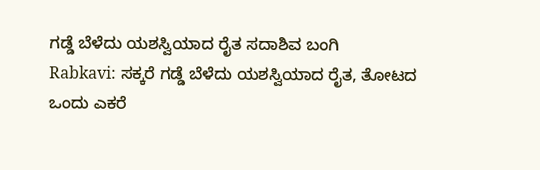ಗಡ್ಡೆ ಬೆಳೆದು ಯಶಸ್ವಿಯಾದ ರೈತ ಸದಾಶಿವ ಬಂಗಿ
Rabkavi: ಸಕ್ಕರೆ ಗಡ್ಡೆ ಬೆಳೆದು ಯಶಸ್ವಿಯಾದ ರೈತ, ತೋಟದ ಒಂದು ಎಕರೆ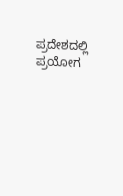ಪ್ರದೇಶದಲ್ಲಿ ಪ್ರಯೋಗ